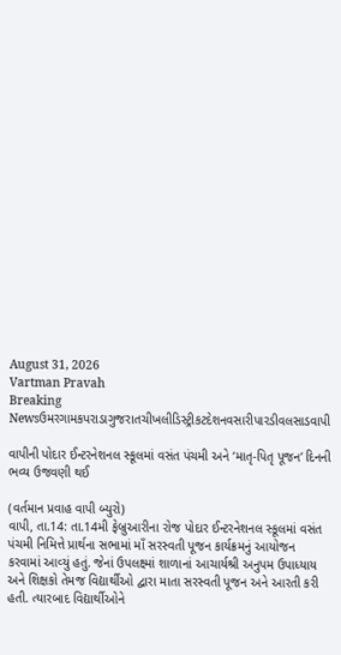August 31, 2026
Vartman Pravah
Breaking Newsઉમરગામકપરાડાગુજરાતચીખલીડિસ્ટ્રીકટદેશનવસારીપારડીવલસાડવાપી

વાપીની પોદાર ઈન્‍ટરનેશનલ સ્‍કૂલમાં વસંત પંચમી અને ‘માતૃ-પિતૃ પૂજન’ દિનની ભવ્‍ય ઉજવણી થઈ

(વર્તમાન પ્રવાહ વાપી બ્‍યુરો)
વાપી, તા.14: તા.14મી ફેબ્રુઆરીના રોજ પોદાર ઈન્‍ટરનેશનલ સ્‍કૂલમાં વસંત પંચમી નિમિત્તે પ્રાર્થના સભામાં માઁ સરસ્‍વતી પૂજન કાર્યક્રમનું આયોજન કરવામાં આવ્‍યું હતું. જેનાં ઉપલક્ષ્માં શાળાનાં આચાર્યશ્રી અનુપમ ઉપાધ્‍યાય અને શિક્ષકો તેમજ વિદ્યાર્થીઓ દ્વારા માતા સરસ્‍વતી પૂજન અને આરતી કરી હતી. ત્‍યારબાદ વિદ્યાર્થીઓને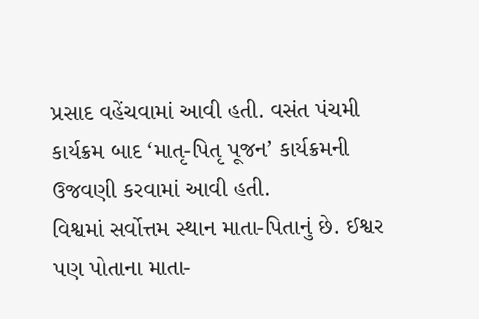પ્રસાદ વહેંચવામાં આવી હતી. વસંત પંચમી કાર્યક્રમ બાદ ‘માતૃ-પિતૃ પૂજન’ કાર્યક્રમની ઉજવણી કરવામાં આવી હતી.
વિશ્વમાં સર્વોત્તમ સ્‍થાન માતા-પિતાનું છે. ઈશ્વર પણ પોતાના માતા-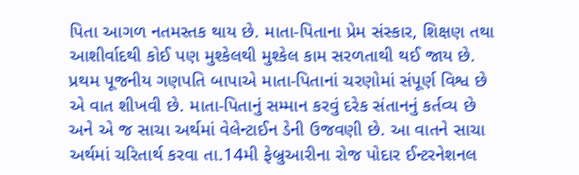પિતા આગળ નતમસ્‍તક થાય છે. માતા-પિતાના પ્રેમ સંસ્‍કાર, શિક્ષણ તથા આશીર્વાદથી કોઈ પણ મુશ્‍કેલથી મુશ્‍કેલ કામ સરળતાથી થઈ જાય છે. પ્રથમ પૂજનીય ગણપતિ બાપાએ માતા-પિતાનાં ચરણોમાં સંપૂર્ણ વિશ્વ છે એ વાત શીખવી છે. માતા-પિતાનું સમ્‍માન કરવું દરેક સંતાનનું કર્તવ્‍ય છે અને એ જ સાચા અર્થમાં વેલેન્‍ટાઈન ડેની ઉજવણી છે. આ વાતને સાચા અર્થમાં ચરિતાર્થ કરવા તા.14મી ફેબ્રુઆરીના રોજ પોદાર ઈન્‍ટરનેશનલ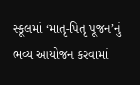સ્‍કૂલમાં ‘માતૃ-પિતૃ પૂજન’નું ભવ્‍ય આયોજન કરવામાં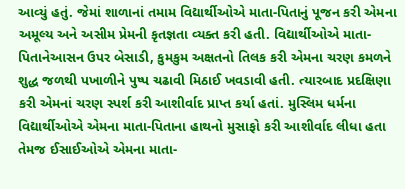આવ્‍યું હતું. જેમાં શાળાનાં તમામ વિદ્યાર્થીઓએ માતા-પિતાનું પૂજન કરી એમના અમૂલ્‍ય અને અસીમ પ્રેમની કૃતજ્ઞતા વ્‍યક્‍ત કરી હતી. વિદ્યાર્થીઓએ માતા-પિતાનેઆસન ઉપર બેસાડી, કુમકુમ અક્ષતનો તિલક કરી એમના ચરણ કમળને શુદ્ધ જળથી પખાળીને પુષ્‍પ ચઢાવી મિઠાઈ ખવડાવી હતી. ત્‍યારબાદ પ્રદક્ષિણા કરી એમનાં ચરણ સ્‍પર્શ કરી આશીર્વાદ પ્રાપ્ત કર્યા હતાં. મુસ્‍લિમ ધર્મના વિદ્યાર્થીઓએ એમના માતા-પિતાના હાથનો મુસાફો કરી આશીર્વાદ લીધા હતા તેમજ ઈસાઈઓએ એમના માતા-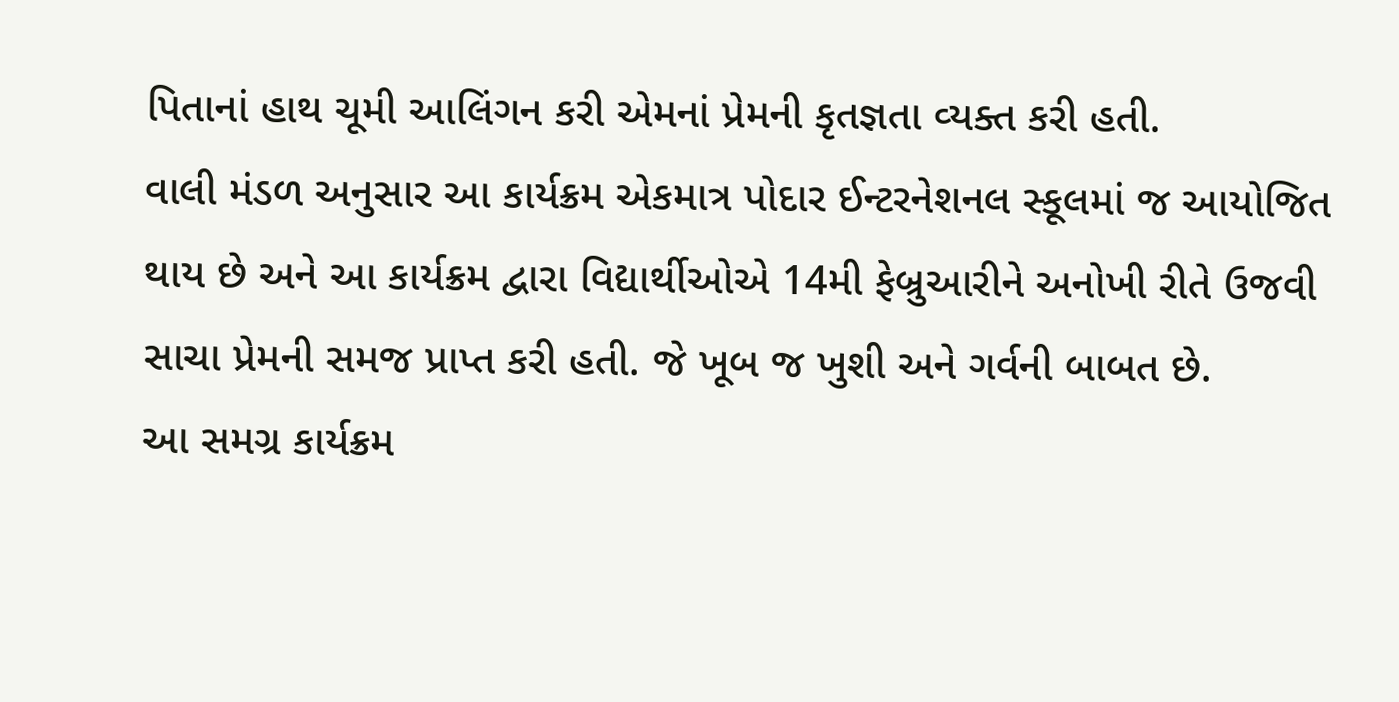પિતાનાં હાથ ચૂમી આલિંગન કરી એમનાં પ્રેમની કૃતજ્ઞતા વ્‍યક્‍ત કરી હતી.
વાલી મંડળ અનુસાર આ કાર્યક્રમ એકમાત્ર પોદાર ઈન્‍ટરનેશનલ સ્‍કૂલમાં જ આયોજિત થાય છે અને આ કાર્યક્રમ દ્વારા વિદ્યાર્થીઓએ 14મી ફેબ્રુઆરીને અનોખી રીતે ઉજવી સાચા પ્રેમની સમજ પ્રાપ્ત કરી હતી. જે ખૂબ જ ખુશી અને ગર્વની બાબત છે.
આ સમગ્ર કાર્યક્રમ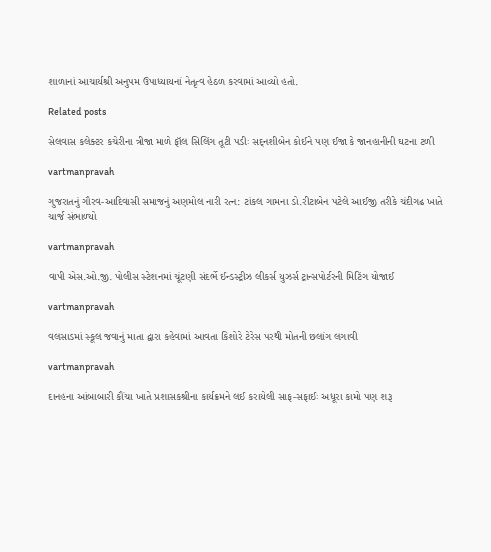શાળાનાં આચાર્યશ્રી અનુપમ ઉપાધ્‍યાયનાં નેતૃત્‍વ હેઠળ કરવામાં આવ્‍યો હતો.

Related posts

સેલવાસ કલેક્‍ટર કચેરીના ત્રીજા માળે ફૉલ સિલિંગ તૂટી પડીઃ સદ્‌નશીબેન કોઈને પણ ઈજા કે જાનહાનીની ઘટના ટળી

vartmanpravah

ગુજરાતનું ગૌરવ-આદિવાસી સમાજનું અણમોલ નારી રત્‍ન: ટાંકલ ગામના ડો.રીટાબેન પટેલે આઈજી તરીકે ચંદીગઢ ખાતે ચાર્જ સંભાળ્‍યો

vartmanpravah

વાપી એસ.ઓ.જી. પોલીસ સ્‍ટેશનમાં ચૂંટણી સંદર્ભે ઈન્‍ડસ્‍ટ્રીઝ લીકર્સ યુઝર્સ ટ્રાન્‍સપોર્ટરની મિટિંગ યોજાઈ

vartmanpravah

વલસાડમાં સ્‍કૂલ જવાનું માતા દ્વારા કહેવામાં આવતા કિશોરે ટેરેસ પરથી મોતની છલાંગ લગાવી

vartmanpravah

દાનહના આંબાબારી કૌંચા ખાતે પ્રશાસકશ્રીના કાર્યક્રમને લઈ કરાયેલી સાફ-સફાઈઃ અધૂરા કામો પણ શરૂ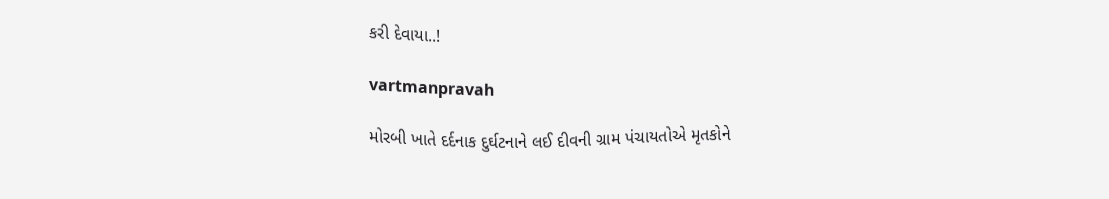કરી દેવાયા..!

vartmanpravah

મોરબી ખાતે દર્દનાક દુર્ઘટનાને લઈ દીવની ગ્રામ પંચાયતોએ મૃતકોને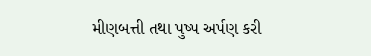મીણબત્તી તથા પુષ્‍પ અર્પણ કરી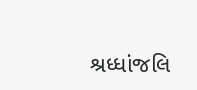શ્રધ્‍ધાંજલિ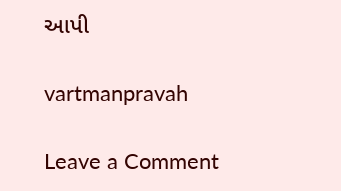આપી

vartmanpravah

Leave a Comment